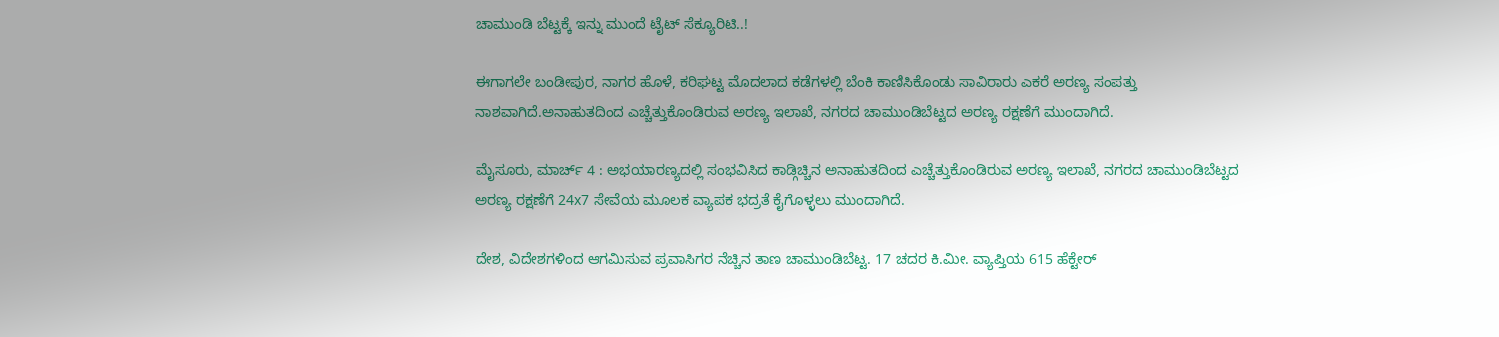ಚಾಮುಂಡಿ ಬೆಟ್ಟಕ್ಕೆ ಇನ್ನು ಮುಂದೆ ಟೈಟ್ ಸೆಕ್ಯೂರಿಟಿ..!

ಈಗಾಗಲೇ ಬಂಡೀಪುರ, ನಾಗರ ಹೊಳೆ, ಕರಿಘಟ್ಟ ಮೊದಲಾದ ಕಡೆಗಳಲ್ಲಿ ಬೆಂಕಿ ಕಾಣಿಸಿಕೊಂಡು ಸಾವಿರಾರು ಎಕರೆ ಅರಣ್ಯ ಸಂಪತ್ತು ನಾಶವಾಗಿದೆ.ಅನಾಹುತದಿಂದ ಎಚ್ಚೆತ್ತುಕೊಂಡಿರುವ ಅರಣ್ಯ ಇಲಾಖೆ, ನಗರದ ಚಾಮುಂಡಿಬೆಟ್ಟದ ಅರಣ್ಯ ರಕ್ಷಣೆಗೆ ಮುಂದಾಗಿದೆ.

ಮೈಸೂರು, ಮಾರ್ಚ್ 4 : ಅಭಯಾರಣ್ಯದಲ್ಲಿ ಸಂಭವಿಸಿದ ಕಾಡ್ಗಿಚ್ಚಿನ ಅನಾಹುತದಿಂದ ಎಚ್ಚೆತ್ತುಕೊಂಡಿರುವ ಅರಣ್ಯ ಇಲಾಖೆ, ನಗರದ ಚಾಮುಂಡಿಬೆಟ್ಟದ ಅರಣ್ಯ ರಕ್ಷಣೆಗೆ 24x7 ಸೇವೆಯ ಮೂಲಕ ವ್ಯಾಪಕ ಭದ್ರತೆ ಕೈಗೊಳ್ಳಲು ಮುಂದಾಗಿದೆ.

ದೇಶ, ವಿದೇಶಗಳಿಂದ ಆಗಮಿಸುವ ಪ್ರವಾಸಿಗರ ನೆಚ್ಚಿನ ತಾಣ ಚಾಮುಂಡಿಬೆಟ್ಟ. 17 ಚದರ ಕಿ.ಮೀ. ವ್ಯಾಪ್ತಿಯ 615 ಹೆಕ್ಟೇರ್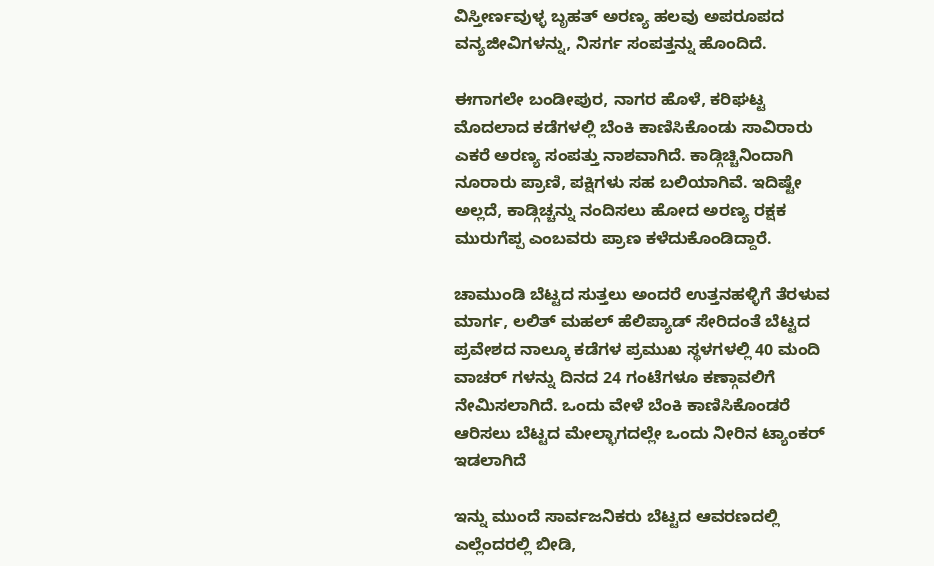ವಿಸ್ತೀರ್ಣವುಳ್ಳ ಬೃಹತ್ ಅರಣ್ಯ ಹಲವು ಅಪರೂಪದ ವನ್ಯಜೀವಿಗಳನ್ನು, ನಿಸರ್ಗ ಸಂಪತ್ತನ್ನು ಹೊಂದಿದೆ.

ಈಗಾಗಲೇ ಬಂಡೀಪುರ, ನಾಗರ ಹೊಳೆ, ಕರಿಘಟ್ಟ ಮೊದಲಾದ ಕಡೆಗಳಲ್ಲಿ ಬೆಂಕಿ ಕಾಣಿಸಿಕೊಂಡು ಸಾವಿರಾರು ಎಕರೆ ಅರಣ್ಯ ಸಂಪತ್ತು ನಾಶವಾಗಿದೆ. ಕಾಡ್ಗಿಚ್ಚಿನಿಂದಾಗಿ ನೂರಾರು ಪ್ರಾಣಿ, ಪಕ್ಷಿಗಳು ಸಹ ಬಲಿಯಾಗಿವೆ. ಇದಿಷ್ಟೇ ಅಲ್ಲದೆ, ಕಾಡ್ಗಿಚ್ಚನ್ನು ನಂದಿಸಲು ಹೋದ ಅರಣ್ಯ ರಕ್ಷಕ ಮುರುಗೆಪ್ಪ ಎಂಬವರು ಪ್ರಾಣ ಕಳೆದುಕೊಂಡಿದ್ದಾರೆ.

ಚಾಮುಂಡಿ ಬೆಟ್ಟದ ಸುತ್ತಲು ಅಂದರೆ ಉತ್ತನಹಳ್ಳಿಗೆ ತೆರಳುವ ಮಾರ್ಗ, ಲಲಿತ್ ಮಹಲ್ ಹೆಲಿಪ್ಯಾಡ್ ಸೇರಿದಂತೆ ಬೆಟ್ಟದ ಪ್ರವೇಶದ ನಾಲ್ಕೂ ಕಡೆಗಳ ಪ್ರಮುಖ ಸ್ಥಳಗಳಲ್ಲಿ 40 ಮಂದಿ ವಾಚರ್ ಗಳನ್ನು ದಿನದ 24 ಗಂಟೆಗಳೂ ಕಣ್ಗಾವಲಿಗೆ ನೇಮಿಸಲಾಗಿದೆ. ಒಂದು ವೇಳೆ ಬೆಂಕಿ ಕಾಣಿಸಿಕೊಂಡರೆ ಆರಿಸಲು ಬೆಟ್ಟದ ಮೇಲ್ಭಾಗದಲ್ಲೇ ಒಂದು ನೀರಿನ ಟ್ಯಾಂಕರ್ ಇಡಲಾಗಿದೆ

ಇನ್ನು ಮುಂದೆ ಸಾರ್ವಜನಿಕರು ಬೆಟ್ಟದ ಆವರಣದಲ್ಲಿ ಎಲ್ಲೆಂದರಲ್ಲಿ ಬೀಡಿ,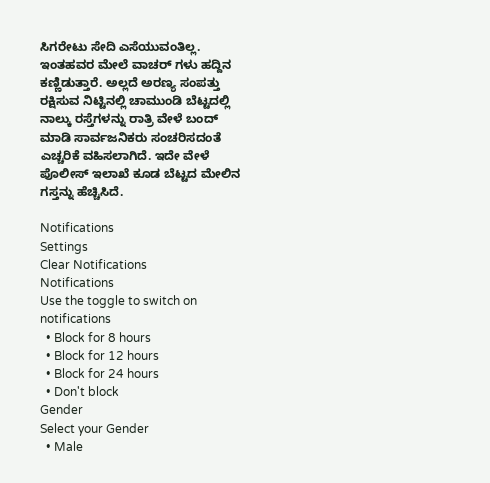ಸಿಗರೇಟು ಸೇದಿ ಎಸೆಯುವಂತಿಲ್ಲ. ಇಂತಹವರ ಮೇಲೆ ವಾಚರ್ ಗಳು ಹದ್ದಿನ ಕಣ್ಣಿಡುತ್ತಾರೆ. ಅಲ್ಲದೆ ಅರಣ್ಯ ಸಂಪತ್ತು ರಕ್ಷಿಸುವ ನಿಟ್ಟಿನಲ್ಲಿ ಚಾಮುಂಡಿ ಬೆಟ್ಟದಲ್ಲಿ ನಾಲ್ಕು ರಸ್ತೆಗಳನ್ನು ರಾತ್ರಿ ವೇಳೆ ಬಂದ್ ಮಾಡಿ ಸಾರ್ವಜನಿಕರು ಸಂಚರಿಸದಂತೆ ಎಚ್ಚರಿಕೆ ವಹಿಸಲಾಗಿದೆ. ಇದೇ ವೇಳೆ ಪೊಲೀಸ್ ಇಲಾಖೆ ಕೂಡ ಬೆಟ್ಟದ ಮೇಲಿನ ಗಸ್ತನ್ನು ಹೆಚ್ಚಿಸಿದೆ.

Notifications
Settings
Clear Notifications
Notifications
Use the toggle to switch on notifications
  • Block for 8 hours
  • Block for 12 hours
  • Block for 24 hours
  • Don't block
Gender
Select your Gender
  • Male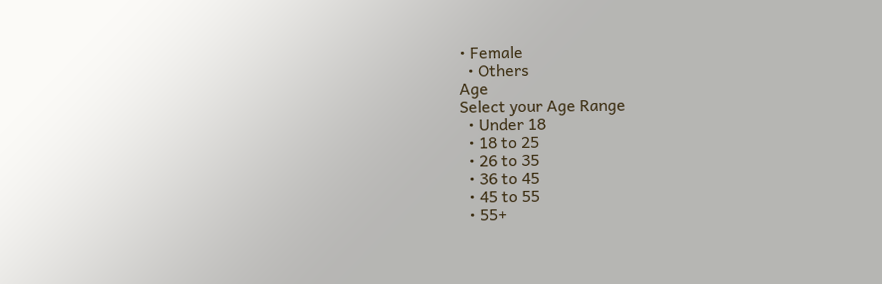• Female
  • Others
Age
Select your Age Range
  • Under 18
  • 18 to 25
  • 26 to 35
  • 36 to 45
  • 45 to 55
  • 55+